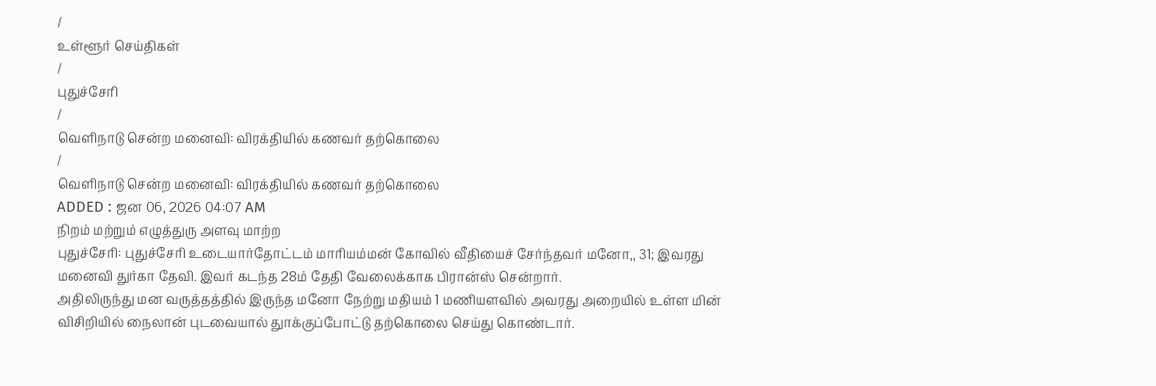/
உள்ளூர் செய்திகள்
/
புதுச்சேரி
/
வெளிநாடு சென்ற மனைவி: விரக்தியில் கணவர் தற்கொலை
/
வெளிநாடு சென்ற மனைவி: விரக்தியில் கணவர் தற்கொலை
ADDED : ஜன 06, 2026 04:07 AM
நிறம் மற்றும் எழுத்துரு அளவு மாற்ற
புதுச்சேரி: புதுச்சேரி உடையார்தோட்டம் மாரியம்மன் கோவில் வீதியைச் சேர்ந்தவர் மனோ,, 31; இவரது மனைவி துர்கா தேவி. இவர் கடந்த 28ம் தேதி வேலைக்காக பிரான்ஸ் சென்றார்.
அதிலிருந்து மன வருத்தத்தில் இருந்த மனோ நேற்று மதியம் 1 மணியளவில் அவரது அறையில் உள்ள மின் விசிறியில் நைலான் புடவையால் துாக்குப்போட்டு தற்கொலை செய்து கொண்டார்.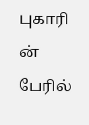புகாரி ன் பேரில்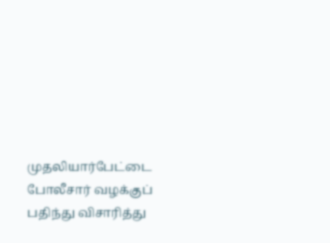முதலியார்பேட்டை போலீசார் வழக்குப் பதிந்து விசாரித்து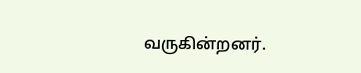வருகின்றனர்.